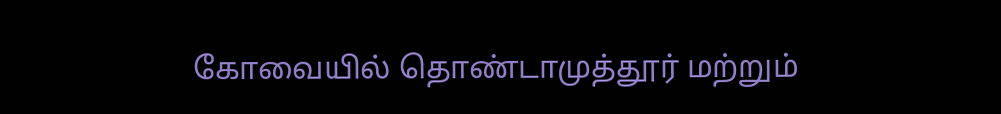கோவையில் தொண்டாமுத்தூர் மற்றும்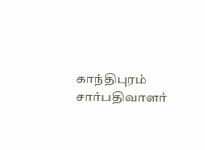காந்திபுரம் சார்பதிவாளர்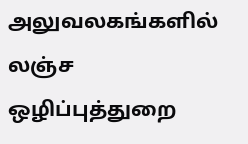அலுவலகங்களில் லஞ்ச ஒழிப்புத்துறை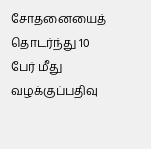சோதனையைத் தொடர்ந்து 10 பேர் மீது வழக்குப்பதிவு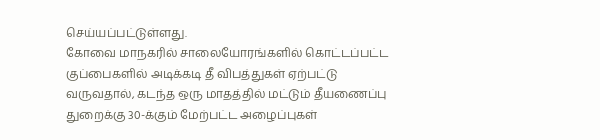செய்யப்பட்டுள்ளது.
கோவை மாநகரில் சாலையோரங்களில் கொட்டப்பட்ட குப்பைகளில் அடிக்கடி தீ விபத்துகள் ஏற்பட்டு வருவதால், கடந்த ஒரு மாதத்தில் மட்டும் தீயணைப்பு துறைக்கு 30-க்கும் மேற்பட்ட அழைப்புகள்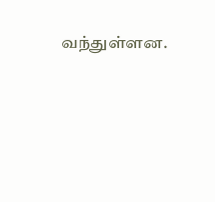வந்துள்ளன.